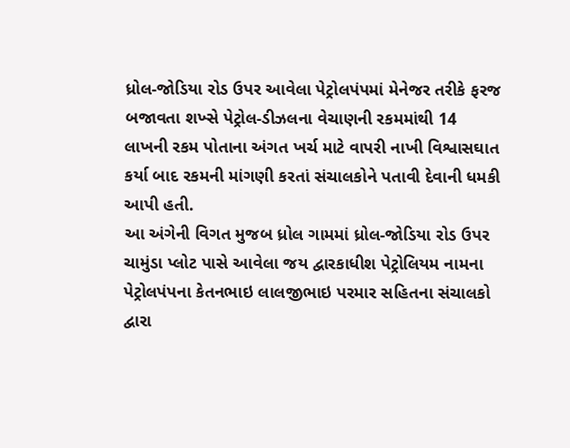ધ્રોલ-જોડિયા રોડ ઉપર આવેલા પેટ્રોલપંપમાં મેનેજર તરીકે ફરજ બજાવતા શખ્સે પેટ્રોલ-ડીઝલના વેચાણની રકમમાંથી 14 લાખની રકમ પોતાના અંગત ખર્ચ માટે વાપરી નાખી વિશ્વાસઘાત કર્યા બાદ રકમની માંગણી કરતાં સંચાલકોને પતાવી દેવાની ધમકી આપી હતી.
આ અંગેની વિગત મુજબ ધ્રોલ ગામમાં ધ્રોલ-જોડિયા રોડ ઉપર ચામુંડા પ્લોટ પાસે આવેલા જય દ્વારકાધીશ પેટ્રોલિયમ નામના પેટ્રોલપંપના કેતનભાઇ લાલજીભાઇ પરમાર સહિતના સંચાલકો દ્વારા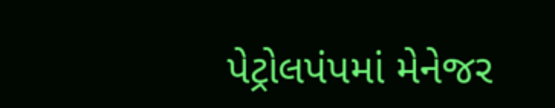પેટ્રોલપંપમાં મેનેજર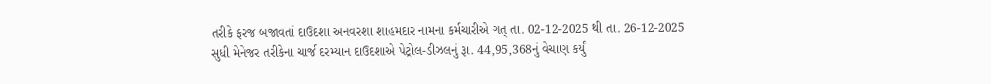તરીકે ફરજ બજાવતાં દાઉદશા અનવરશા શાહમદાર નામના કર્મચારીએ ગત્ તા. 02-12-2025 થી તા. 26-12-2025 સુધી મેનેજર તરીકેના ચાર્જ દરમ્યાન દાઉદશાએ પેટ્રોલ-ડીઝલનું રૂા. 44,95,368નું વેચાણ કર્યું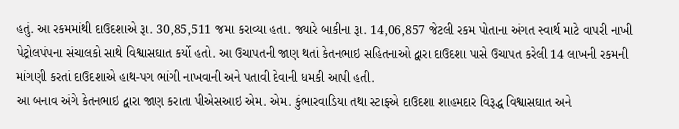હતું. આ રકમમાંથી દાઉદશાએ રૂા. 30,85,511 જમા કરાવ્યા હતા. જ્યારે બાકીના રૂા. 14,06,857 જેટલી રકમ પોતાના અંગત સ્વાર્થ માટે વાપરી નાખી પેટ્રોલપંપના સંચાલકો સાથે વિશ્વાસઘાત કર્યો હતો. આ ઉચાપતની જાણ થતાં કેતનભાઇ સહિતનાઓ દ્વારા દાઉદશા પાસે ઉચાપત કરેલી 14 લાખની રકમની માંગણી કરતાં દાઉદશાએ હાથ-પગ ભાંગી નાખવાની અને પતાવી દેવાની ધમકી આપી હતી.
આ બનાવ અંગે કેતનભાઇ દ્વારા જાણ કરાતા પીએસઆઇ એમ. એમ. કુંભારવાડિયા તથા સ્ટાફએ દાઉદશા શાહમદાર વિરૂદ્ધ વિશ્વાસઘાત અને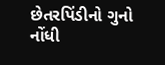છેતરપિંડીનો ગુનો નોંધી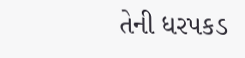તેની ધરપકડ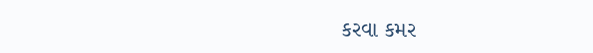કરવા કમર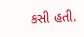કસી હતી.